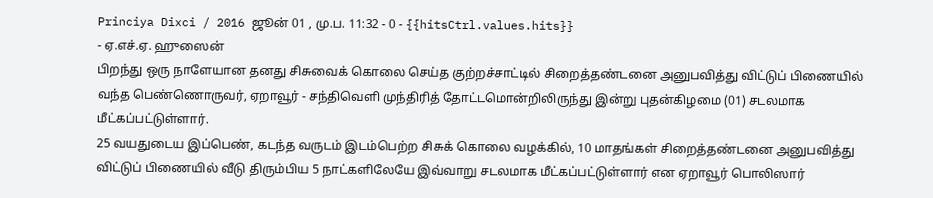Princiya Dixci / 2016 ஜூன் 01 , மு.ப. 11:32 - 0 - {{hitsCtrl.values.hits}}
- ஏ.எச்.ஏ. ஹுஸைன்
பிறந்து ஒரு நாளேயான தனது சிசுவைக் கொலை செய்த குற்றச்சாட்டில் சிறைத்தண்டனை அனுபவித்து விட்டுப் பிணையில் வந்த பெண்ணொருவர், ஏறாவூர் - சந்திவெளி முந்திரித் தோட்டமொன்றிலிருந்து இன்று புதன்கிழமை (01) சடலமாக மீட்கப்பட்டுள்ளார்.
25 வயதுடைய இப்பெண், கடந்த வருடம் இடம்பெற்ற சிசுக் கொலை வழக்கில், 10 மாதங்கள் சிறைத்தண்டனை அனுபவித்து விட்டுப் பிணையில் வீடு திரும்பிய 5 நாட்களிலேயே இவ்வாறு சடலமாக மீட்கப்பட்டுள்ளார் என ஏறாவூர் பொலிஸார்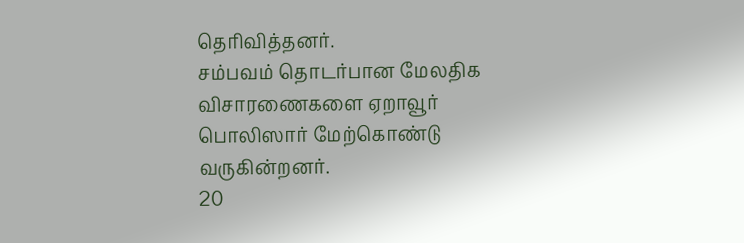தெரிவித்தனர்.
சம்பவம் தொடர்பான மேலதிக விசாரணைகளை ஏறாவூர் பொலிஸார் மேற்கொண்டு வருகின்றனர்.
20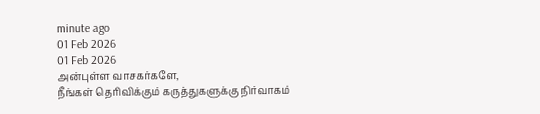minute ago
01 Feb 2026
01 Feb 2026
அன்புள்ள வாசகர்களே,
நீங்கள் தெரிவிக்கும் கருத்துகளுக்கு நிர்வாகம்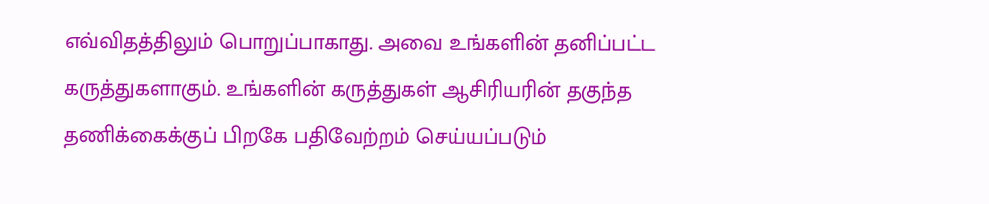எவ்விதத்திலும் பொறுப்பாகாது. அவை உங்களின் தனிப்பட்ட கருத்துகளாகும். உங்களின் கருத்துகள் ஆசிரியரின் தகுந்த தணிக்கைக்குப் பிறகே பதிவேற்றம் செய்யப்படும்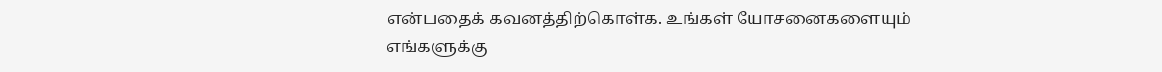என்பதைக் கவனத்திற்கொள்க. உங்கள் யோசனைகளையும் எங்களுக்கு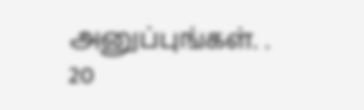அனுப்புங்கள். .
20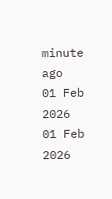minute ago
01 Feb 2026
01 Feb 2026